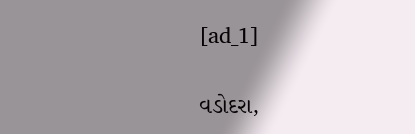[ad_1]

વડોદરા,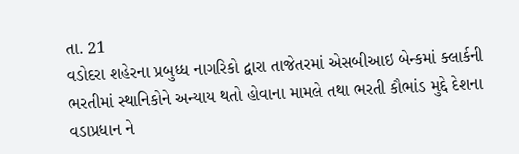તા. 21
વડોદરા શહેરના પ્રબુધ્ધ નાગરિકો દ્વારા તાજેતરમાં એસબીઆઇ બેન્કમાં ક્લાર્કની ભરતીમાં સ્થાનિકોને અન્યાય થતો હોવાના મામલે તથા ભરતી કૌભાંડ મુદ્દે દેશના વડાપ્રધાન ને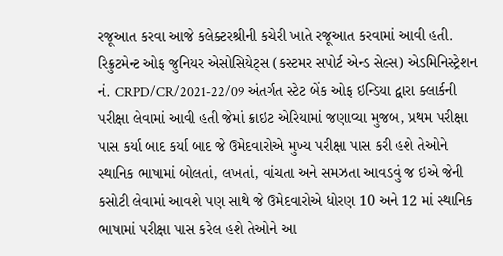રજૂઆત કરવા આજે કલેક્ટરશ્રીની કચેરી ખાતે રજૂઆત કરવામાં આવી હતી.
રિક્રુટમેન્ટ ઓફ જુનિયર એસોસિયેટ્સ (કસ્ટમર સપોર્ટ એન્ડ સેલ્સ) એડમિનિસ્ટ્રેશન નં. CRPD/CR/2021-22/09 અંતર્ગત સ્ટેટ બેંક ઓફ ઇન્ડિયા દ્વારા ક્લાર્કની પરીક્ષા લેવામાં આવી હતી જેમાં ક્રાઇટ એરિયામાં જણાવ્યા મુજબ, પ્રથમ પરીક્ષા પાસ કર્યા બાદ કર્યા બાદ જે ઉમેદવારોએ મુખ્ય પરીક્ષા પાસ કરી હશે તેઓને સ્થાનિક ભાષામાં બોલતાં, લખતાં, વાંચતા અને સમઝતા આવડવું જ ઇએ જેની કસોટી લેવામાં આવશે પણ સાથે જે ઉમેદવારોએ ધોરણ 10 અને 12 માં સ્થાનિક ભાષામાં પરીક્ષા પાસ કરેલ હશે તેઓને આ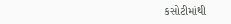કસોટીમાંથી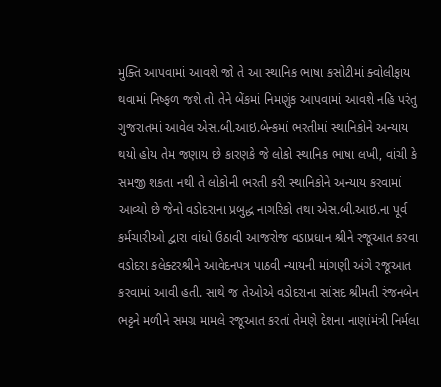મુક્તિ આપવામાં આવશે જો તે આ સ્થાનિક ભાષા કસોટીમાં ક્વોલીફાય થવામાં નિષ્ફળ જશે તો તેને બેંકમાં નિમણુંક આપવામાં આવશે નહિ પરંતુ ગુજરાતમાં આવેલ એસ.બી.આઇ.બેન્કમાં ભરતીમાં સ્થાનિકોને અન્યાય થયો હોય તેમ જણાય છે કારણકે જે લોકો સ્થાનિક ભાષા લખી, વાંચી કે સમજી શકતા નથી તે લોકોની ભરતી કરી સ્થાનિકોને અન્યાય કરવામાં આવ્યો છે જેનો વડોદરાના પ્રબુદ્ધ નાગરિકો તથા એસ.બી.આઇ.ના પૂર્વ કર્મચારીઓ દ્વારા વાંધો ઉઠાવી આજરોજ વડાપ્રધાન શ્રીને રજૂઆત કરવા વડોદરા કલેક્ટરશ્રીને આવેદનપત્ર પાઠવી ન્યાયની માંગણી અંગે રજૂઆત કરવામાં આવી હતી. સાથે જ તેઓએ વડોદરાના સાંસદ શ્રીમતી રંજનબેન ભટ્ટને મળીને સમગ્ર મામલે રજૂઆત કરતાં તેમણે દેશના નાણાંમંત્રી નિર્મલા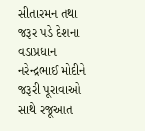સીતારમન તથા જરૂર પડે દેશના વડાપ્રધાન નરેન્દ્રભાઈ મોદીને જરૂરી પૂરાવાઓ સાથે રજૂઆત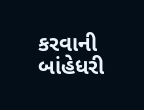કરવાની બાંહેધરી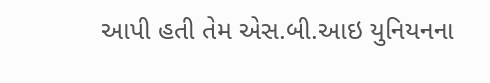આપી હતી તેમ એસ.બી.આઇ યુનિયનના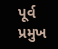પૂર્વ પ્રમુખ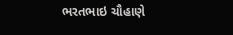ભરતભાઇ ચૌહાણે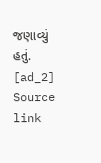જણાવ્યું હતું.
[ad_2]
Source link